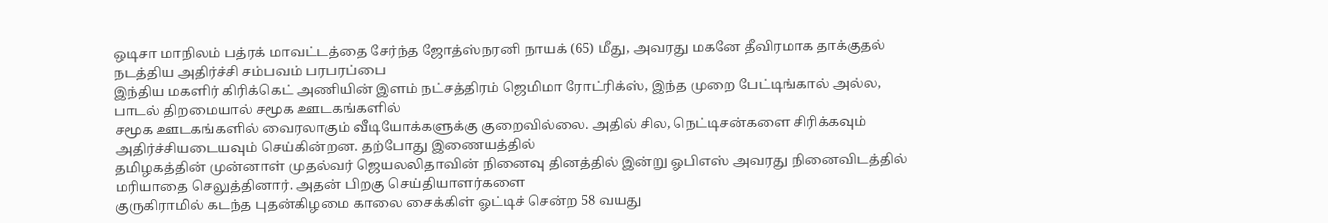ஒடிசா மாநிலம் பத்ரக் மாவட்டத்தை சேர்ந்த ஜோத்ஸ்நரனி நாயக் (65) மீது, அவரது மகனே தீவிரமாக தாக்குதல் நடத்திய அதிர்ச்சி சம்பவம் பரபரப்பை
இந்திய மகளிர் கிரிக்கெட் அணியின் இளம் நட்சத்திரம் ஜெமிமா ரோட்ரிக்ஸ், இந்த முறை பேட்டிங்கால் அல்ல, பாடல் திறமையால் சமூக ஊடகங்களில்
சமூக ஊடகங்களில் வைரலாகும் வீடியோக்களுக்கு குறைவில்லை. அதில் சில, நெட்டிசன்களை சிரிக்கவும் அதிர்ச்சியடையவும் செய்கின்றன. தற்போது இணையத்தில்
தமிழகத்தின் முன்னாள் முதல்வர் ஜெயலலிதாவின் நினைவு தினத்தில் இன்று ஓபிஎஸ் அவரது நினைவிடத்தில் மரியாதை செலுத்தினார். அதன் பிறகு செய்தியாளர்களை
குருகிராமில் கடந்த புதன்கிழமை காலை சைக்கிள் ஓட்டிச் சென்ற 58 வயது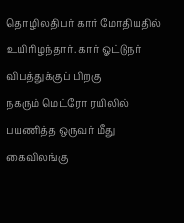தொழிலதிபர் கார் மோதியதில் உயிரிழந்தார். கார் ஓட்டுநர் விபத்துக்குப் பிறகு
நகரும் மெட்ரோ ரயிலில் பயணித்த ஒருவர் மீது கைவிலங்கு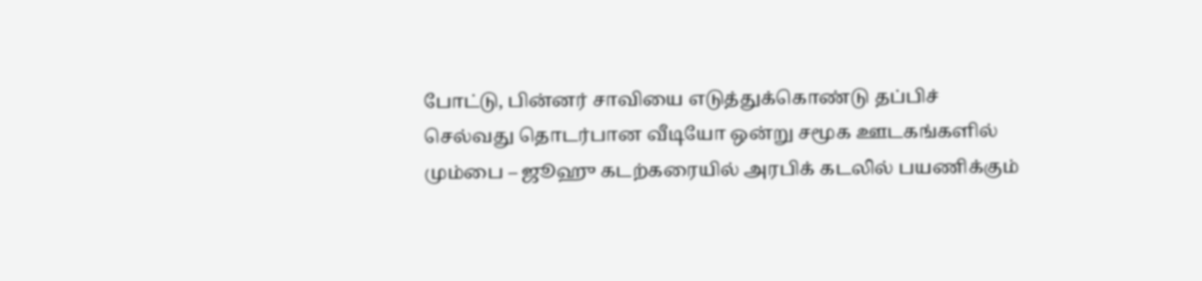போட்டு, பின்னர் சாவியை எடுத்துக்கொண்டு தப்பிச் செல்வது தொடர்பான வீடியோ ஒன்று சமூக ஊடகங்களில்
மும்பை – ஜூஹு கடற்கரையில் அரபிக் கடலில் பயணிக்கும்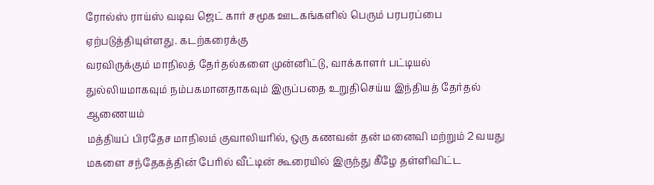ரோல்ஸ் ராய்ஸ் வடிவ ஜெட் கார் சமூக ஊடகங்களில் பெரும் பரபரப்பை ஏற்படுத்தியுள்ளது. கடற்கரைக்கு
வரவிருக்கும் மாநிலத் தேர்தல்களை முன்னிட்டு, வாக்காளர் பட்டியல் துல்லியமாகவும் நம்பகமானதாகவும் இருப்பதை உறுதிசெய்ய இந்தியத் தேர்தல் ஆணையம்
மத்தியப் பிரதேச மாநிலம் குவாலியரில், ஒரு கணவன் தன் மனைவி மற்றும் 2 வயது மகளை சந்தேகத்தின் பேரில் வீட்டின் கூரையில் இருந்து கீழே தள்ளிவிட்ட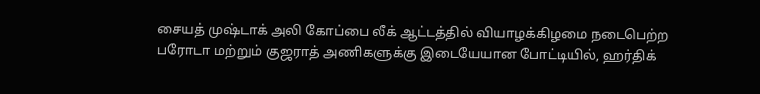சையத் முஷ்டாக் அலி கோப்பை லீக் ஆட்டத்தில் வியாழக்கிழமை நடைபெற்ற பரோடா மற்றும் குஜராத் அணிகளுக்கு இடையேயான போட்டியில், ஹர்திக்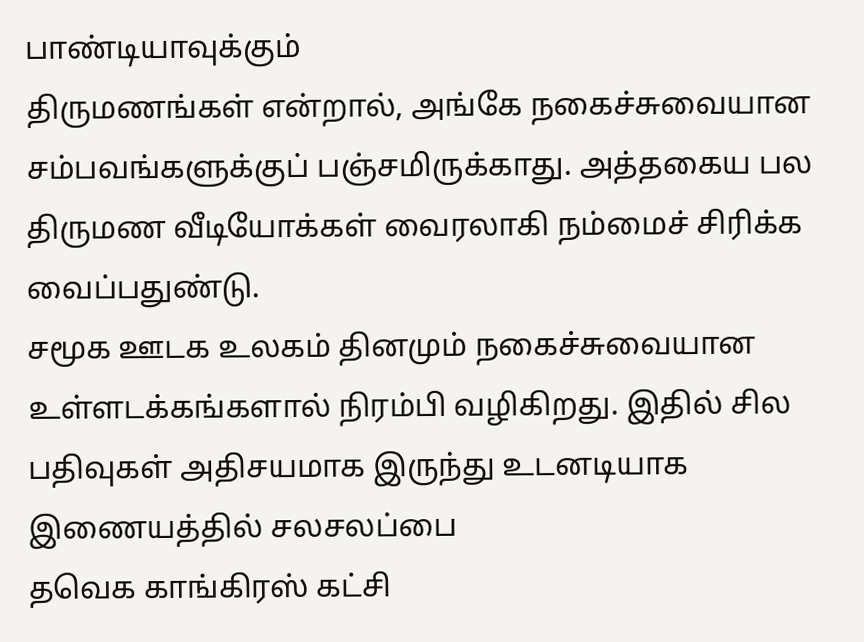பாண்டியாவுக்கும்
திருமணங்கள் என்றால், அங்கே நகைச்சுவையான சம்பவங்களுக்குப் பஞ்சமிருக்காது. அத்தகைய பல திருமண வீடியோக்கள் வைரலாகி நம்மைச் சிரிக்க வைப்பதுண்டு.
சமூக ஊடக உலகம் தினமும் நகைச்சுவையான உள்ளடக்கங்களால் நிரம்பி வழிகிறது. இதில் சில பதிவுகள் அதிசயமாக இருந்து உடனடியாக இணையத்தில் சலசலப்பை
தவெக காங்கிரஸ் கட்சி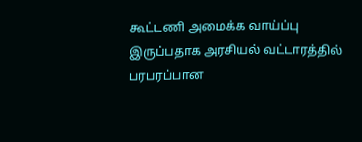கூட்டணி அமைக்க வாய்ப்பு இருப்பதாக அரசியல் வட்டாரத்தில் பரபரப்பான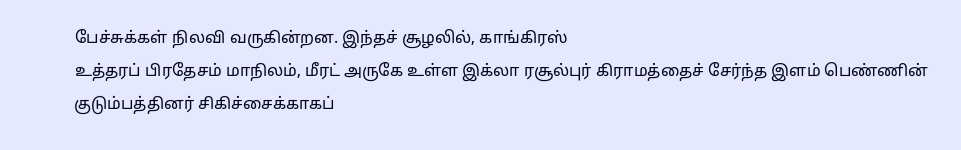பேச்சுக்கள் நிலவி வருகின்றன. இந்தச் சூழலில், காங்கிரஸ்
உத்தரப் பிரதேசம் மாநிலம், மீரட் அருகே உள்ள இக்லா ரசூல்புர் கிராமத்தைச் சேர்ந்த இளம் பெண்ணின் குடும்பத்தினர் சிகிச்சைக்காகப்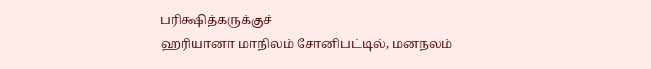பரிக்ஷித்கருக்குச்
ஹரியானா மாநிலம் சோனிபட்டில், மனநலம்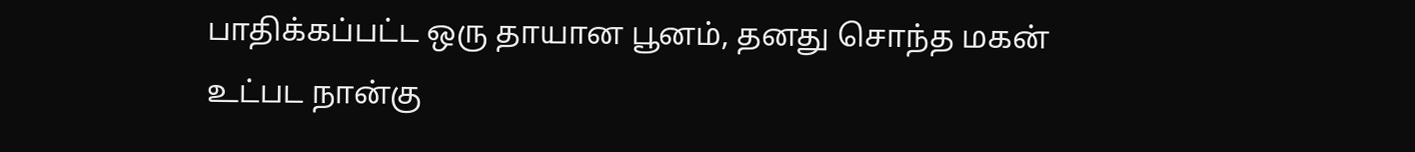பாதிக்கப்பட்ட ஒரு தாயான பூனம், தனது சொந்த மகன் உட்பட நான்கு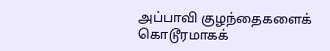அப்பாவி குழந்தைகளைக் கொடூரமாகக்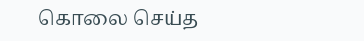கொலை செய்த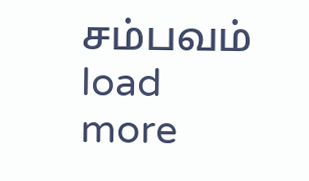சம்பவம்
load more